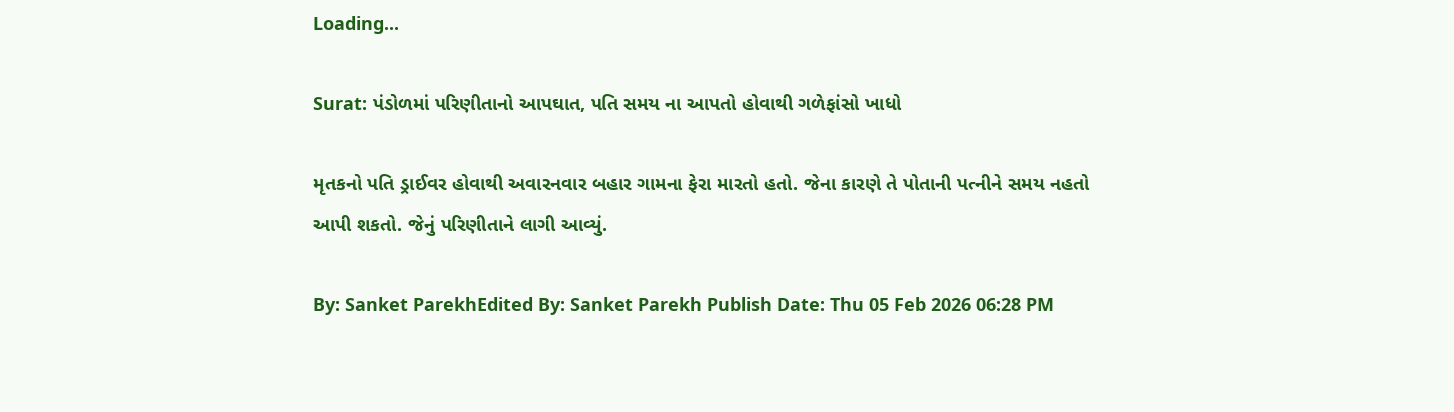Loading...

Surat: પંડોળમાં પરિણીતાનો આપઘાત, પતિ સમય ના આપતો હોવાથી ગળેફાંસો ખાધો

મૃતકનો પતિ ડ્રાઈવર હોવાથી અવારનવાર બહાર ગામના ફેરા મારતો હતો. જેના કારણે તે પોતાની પત્નીને સમય નહતો આપી શકતો. જેનું પરિણીતાને લાગી આવ્યું.

By: Sanket ParekhEdited By: Sanket Parekh Publish Date: Thu 05 Feb 2026 06:28 PM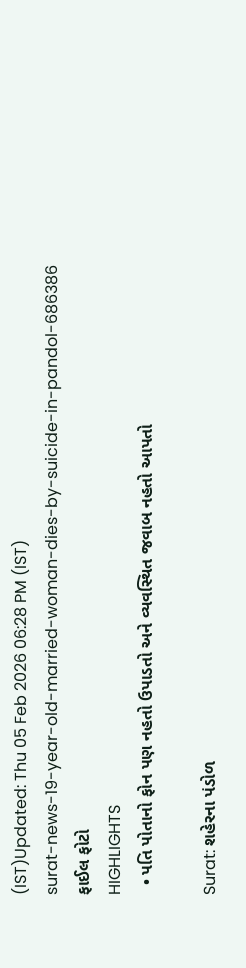(IST)Updated: Thu 05 Feb 2026 06:28 PM (IST)
surat-news-19-year-old-married-woman-dies-by-suicide-in-pandol-686386
ફાઈલ ફોટો
HIGHLIGHTS
  • પતિ પોતાનો ફોન પણ નહતો ઉપાડતો અને વ્યવસ્થિત જવાબ નહતો આપતો

Surat: શહેરના પંડોળ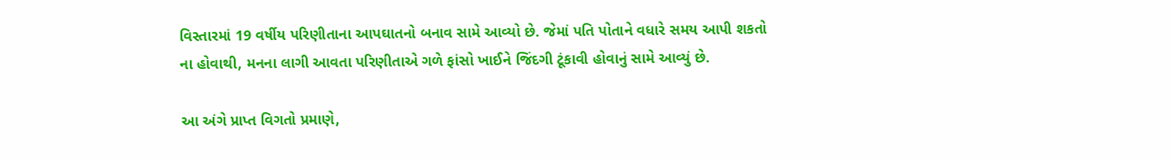વિસ્તારમાં 19 વર્ષીય પરિણીતાના આપઘાતનો બનાવ સામે આવ્યો છે. જેમાં પતિ પોતાને વધારે સમય આપી શકતો ના હોવાથી, મનના લાગી આવતા પરિણીતાએ ગળે ફાંસો ખાઈને જિંદગી ટૂંકાવી હોવાનું સામે આવ્યું છે.

આ અંગે પ્રાપ્ત વિગતો પ્રમાણે,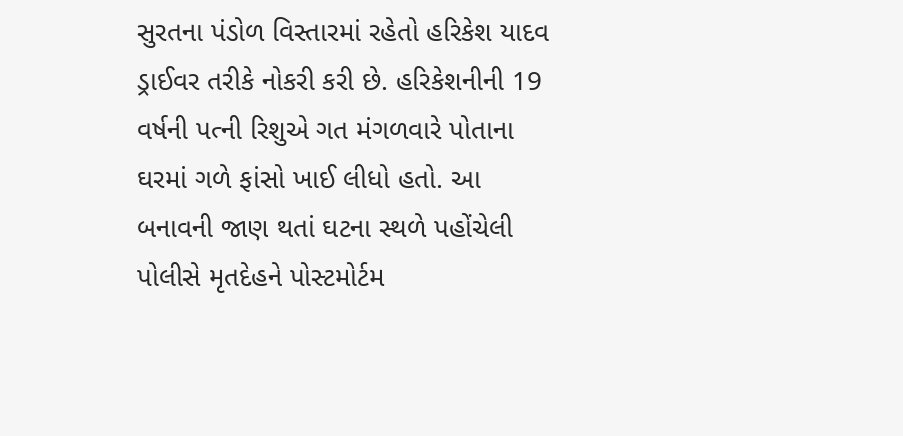સુરતના પંડોળ વિસ્તારમાં રહેતો હરિકેશ યાદવ ડ્રાઈવર તરીકે નોકરી કરી છે. હરિકેશનીની 19 વર્ષની પત્ની રિશુએ ગત મંગળવારે પોતાના ઘરમાં ગળે ફાંસો ખાઈ લીધો હતો. આ બનાવની જાણ થતાં ઘટના સ્થળે પહોંચેલી પોલીસે મૃતદેહને પોસ્ટમોર્ટમ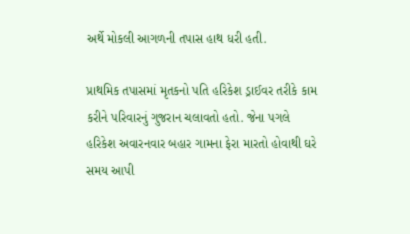અર્થે મોકલી આગળની તપાસ હાથ ધરી હતી.

પ્રાથમિક તપાસમાં મૃતકનો પતિ હરિકેશ ડ્રાઈવર તરીકે કામ કરીને પરિવારનું ગુજરાન ચલાવતો હતો. જેના પગલે હરિકેશ અવારનવાર બહાર ગામના ફેરા મારતો હોવાથી ઘરે સમય આપી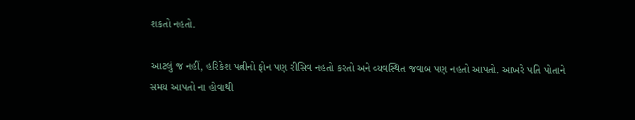શકતો નહતો.

આટલું જ નહીં, હરિકેશ પત્નીનો ફોન પણ રીસિવ નહતો કરતો અને વ્યવસ્થિત જવાબ પણ નહતો આપતો. આખરે પતિ પોતાને સમય આપતો ના હોવાથી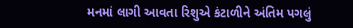મનમાં લાગી આવતા રિશુએ કંટાળીને અંતિમ પગલું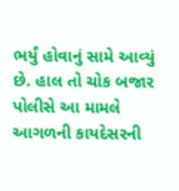ભર્યું હોવાનું સામે આવ્યું છે. હાલ તો ચોક બજાર પોલીસે આ મામલે આગળની કાયદેસરની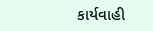કાર્યવાહી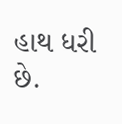હાથ ધરી છે.